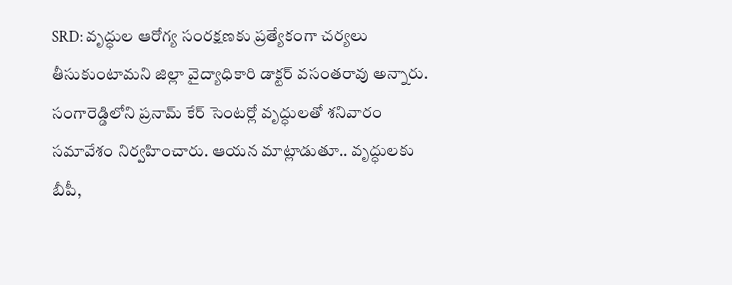SRD: వృద్ధుల ఆరోగ్య సంరక్షణకు ప్రత్యేకంగా చర్యలు తీసుకుంటామని జిల్లా వైద్యాధికారి డాక్టర్ వసంతరావు అన్నారు. సంగారెడ్డిలోని ప్రనామ్ కేర్ సెంటర్లో వృద్ధులతో శనివారం సమావేశం నిర్వహించారు. ఆయన మాట్లాడుతూ.. వృద్ధులకు బీపీ,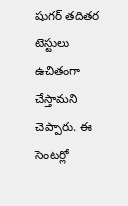షుగర్ తదితర టెస్టులు ఉచితంగా చేస్తామని చెప్పారు. ఈ సెంటర్లో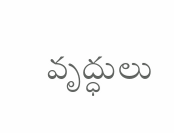వృద్ధులు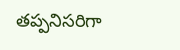తప్పనిసరిగా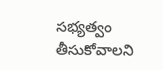సభ్యత్వం తీసుకోవాలని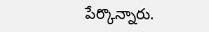పేర్కొన్నారు.